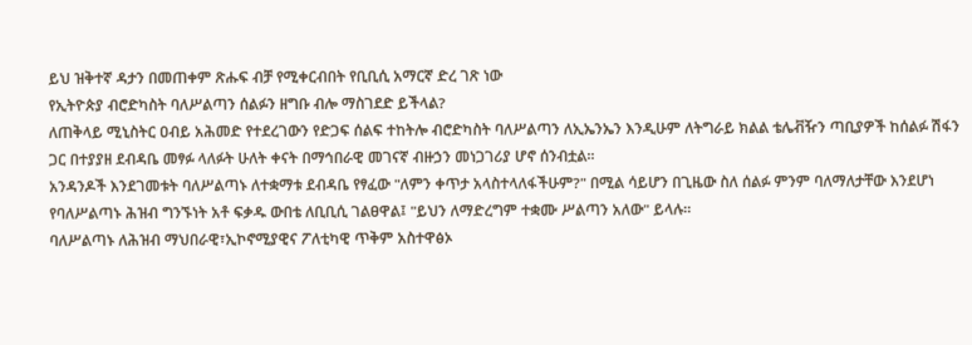ይህ ዝቅተኛ ዳታን በመጠቀም ጽሑፍ ብቻ የሚቀርብበት የቢቢሲ አማርኛ ድረ ገጽ ነው
የኢትዮጵያ ብሮድካስት ባለሥልጣን ሰልፉን ዘግቡ ብሎ ማስገደድ ይችላል?
ለጠቅላይ ሚኒስትር ዐብይ አሕመድ የተደረገውን የድጋፍ ሰልፍ ተከትሎ ብሮድካስት ባለሥልጣን ለኢኤንኤን እንዲሁም ለትግራይ ክልል ቴሌቭዥን ጣቢያዎች ከሰልፉ ሽፋን ጋር በተያያዘ ደብዳቤ መፃፉ ላለፉት ሁለት ቀናት በማኅበራዊ መገናኛ ብዙኃን መነጋገሪያ ሆኖ ሰንብቷል።
አንዳንዶች እንደገመቱት ባለሥልጣኑ ለተቋማቱ ደብዳቤ የፃፈው "ለምን ቀጥታ አላስተላለፋችሁም?" በሚል ሳይሆን በጊዜው ስለ ሰልፉ ምንም ባለማለታቸው እንደሆነ የባለሥልጣኑ ሕዝብ ግንኙነት አቶ ፍቃዱ ውበቴ ለቢቢሲ ገልፀዋል፤ "ይህን ለማድረግም ተቋሙ ሥልጣን አለው" ይላሉ።
ባለሥልጣኑ ለሕዝብ ማህበራዊ፣ኢኮኖሚያዊና ፖለቲካዊ ጥቅም አስተዋፅኦ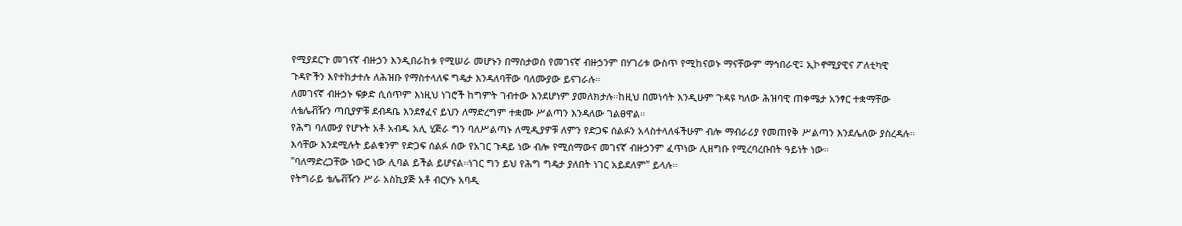የሚያደርጉ መገናኛ ብዙኃን እንዲበራከቱ የሚሠራ መሆኑን በማስታወስ የመገናኛ ብዙኃንም በሃገሪቱ ውስጥ የሚከናወኑ ማናቸውም ማኅበራዊ፤ ኢኮኖሚያዊና ፖለቲካዊ ጉዳዮችን እየተከታተሉ ለሕዝቡ የማስተላለፍ ግዴታ እንዳለባቸው ባለሙያው ይናገራሉ።
ለመገናኛ ብዙኃኑ ፍቃድ ሲሰጥም እነዚህ ነገሮች ከግምት ገብተው እንደሆነም ያመለክታሉ።ከዚህ በመነሳት እንዲሁም ጉዳዩ ካለው ሕዝባዊ ጠቀሜታ አንፃር ተቋማቸው ለቴሌቭዥን ጣቢያዎቹ ደብዳቤ እንደፃፈና ይህን ለማድረግም ተቋሙ ሥልጣን እንዳለው ገልፀዋል።
የሕግ ባለሙያ የሆኑት አቶ አብዱ አሊ ሂጅራ ግን ባለሥልጣኑ ለሚዲያዎቹ ለምን የድጋፍ ሰልፉን አላስተላለፋችሁም ብሎ ማብራሪያ የመጠየቅ ሥልጣን እንደሌለው ያስረዳሉ።
እሳቸው እንደሚሉት ይልቁንም የድጋፍ ሰልፉ ሰው የአገር ጉዳይ ነው ብሎ የሚሰማውና መገናኛ ብዙኃንም ፈጥነው ሊዘግቡ የሚረባረቡበት ዓይነት ነው።
"ባለማድረጋቸው ነውር ነው ሊባል ይችል ይሆናል።ነገር ግን ይህ የሕግ ግዴታ ያለበት ነገር አይደለም" ይላሉ።
የትግራይ ቴሌቭዥን ሥራ አስኪያጅ አቶ ብርሃኑ አባዲ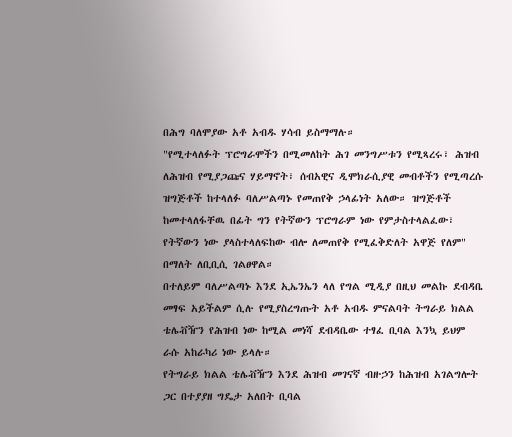በሕግ ባለሞያው አቶ አብዱ ሃሳብ ይስማማሉ።
"የሚተላለፉት ፕሮግራሞችን በሚመለከት ሕገ መንግሥቱን የሚጻረሩ፣ ሕዝብ ለሕዝብ የሚያጋጩና ሃይማኖት፣ ሰብአዊና ዲሞክራሲያዊ መብቶችን የሚጣረሱ ዝግጅቶች ከተላለፉ ባለሥልጣኑ የመጠየቅ ኃላፊነት አለው። ዝግጅቶች ከመተላለፋቸዉ በፊት ግን የትኛውን ፕሮግራም ነው የምታስተላልፈው፣ የትኛውን ነው ያላስተላለፍከው ብሎ ለመጠየቅ የሚፈቅድለት አዋጅ የለም" በማለት ለቢቢሲ ገልፀዋል።
በተለይም ባለሥልጣኑ እንደ ኢኤንኤን ላለ የግል ሚዲያ በዚህ መልኩ ደብዳቤ መፃፍ አይችልም ሲሉ የሚያስረግጡት አቶ አብዱ ምናልባት ትግራይ ክልል ቴሌቭዥን የሕዝብ ነው ከሚል መነሻ ደብዳቤው ተፃፈ ቢባል እንኳ ይህም ራሱ አከራካሪ ነው ይላሉ።
የትግራይ ክልል ቴሌቭዥን እንደ ሕዝብ መገናኛ ብዙኃን ከሕዝብ አገልግሎት ጋር በተያያዘ ግዴታ አለበት ቢባል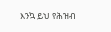እንኳ ይህ የሕዝብ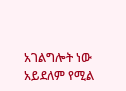አገልግሎት ነው አይደለም የሚል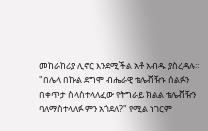መከራከሪያ ሊኖር እንደሚችል አቶ አብዱ ያስረዳሉ።
"በሌላ በኩል ደግሞ ብሔራዊ ቴሌቭዥኑ ሰልፉን በቀጥታ ስላስተላለፈው የትግራይ ክልል ቴሌቭዥን ባለማስተላለፉ ምን አጎደለ?" የሚል ነገርም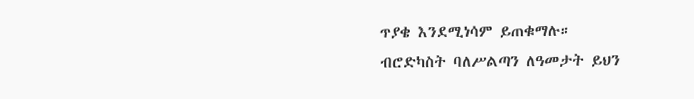ጥያቄ እንደሚነሳም ይጠቁማሉ።
ብሮድካስት ባለሥልጣን ለዓመታት ይህን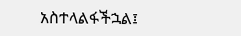አስተላልፋችኋል፤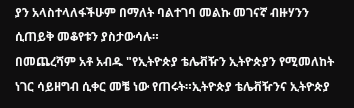ያን አላስተላለፋችሁም በማለት ባልተገባ መልኩ መገናኛ ብዙሃንን ሲጠይቅ መቆየቱን ያስታውሳሉ።
በመጨረሻም አቶ አብዱ "የኢትዮጵያ ቴሌቭዥን ኢትዮጵያን የሚመለከት ነገር ሳይዘግብ ሲቀር መቼ ነው የጠሩት።ኢትዮጵያ ቴሌቭዥንና ኢትዮጵያ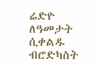ሬድዮ ለዓመታት ሲቀልዱ ብሮድካስት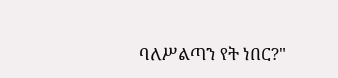ባለሥልጣን የት ነበር?"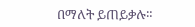በማለት ይጠይቃሉ።